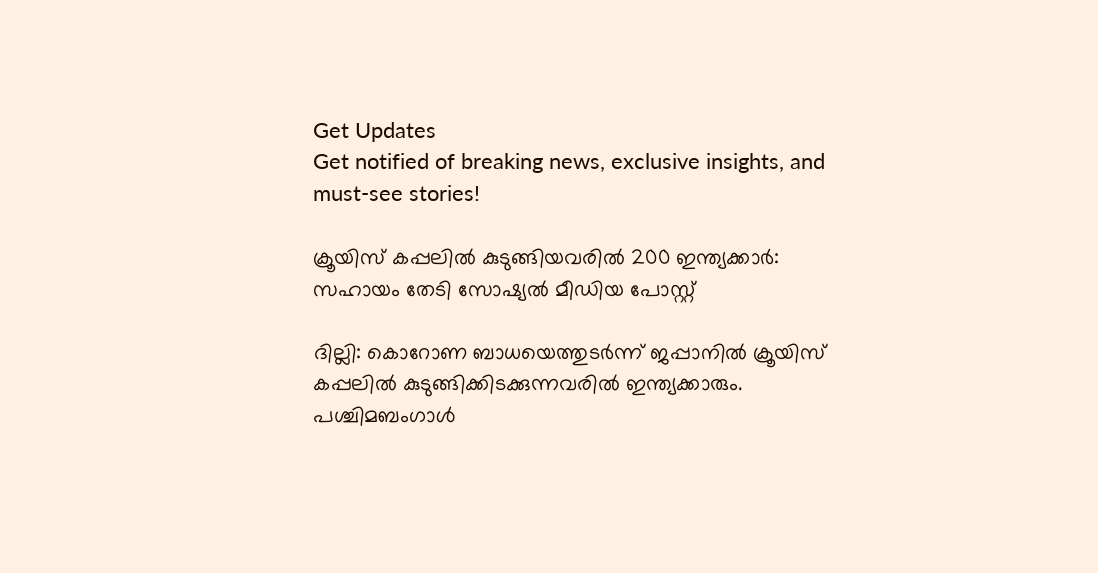Get Updates
Get notified of breaking news, exclusive insights, and must-see stories!

ക്രൂയിസ് കപ്പലില്‍ കുടുങ്ങിയവരില്‍ 200 ഇന്ത്യക്കാര്‍: സഹായം തേടി സോഷ്യല്‍ മീഡിയ പോസ്റ്റ്

ദില്ലി: കൊറോണ ബാധയെത്തുടര്‍ന്ന് ജപ്പാനില്‍ ക്രൂയിസ് കപ്പലില്‍ കുടുങ്ങിക്കിടക്കുന്നവരില്‍ ഇന്ത്യക്കാരും. പശ്ചിമബംഗാള്‍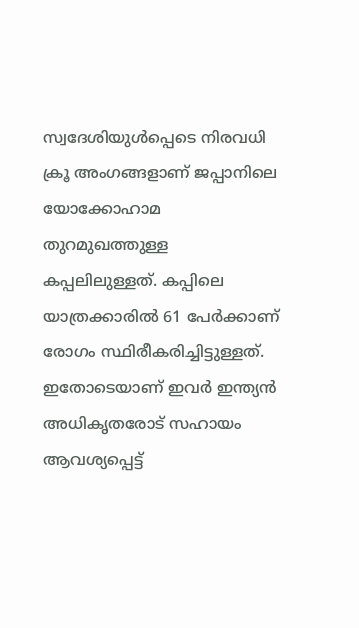സ്വദേശിയുള്‍പ്പെടെ നിരവധി ക്രൂ അംഗങ്ങളാണ് ജപ്പാനിലെ യോക്കോഹാമ തുറമുഖത്തുള്ള കപ്പലിലുള്ളത്. കപ്പിലെ യാത്രക്കാരില്‍ 61 പേര്‍ക്കാണ് രോഗം സ്ഥിരീകരിച്ചിട്ടുള്ളത്. ഇതോടെയാണ് ഇവര്‍ ഇന്ത്യന്‍ അധികൃതരോട് സഹായം ആവശ്യപ്പെട്ട്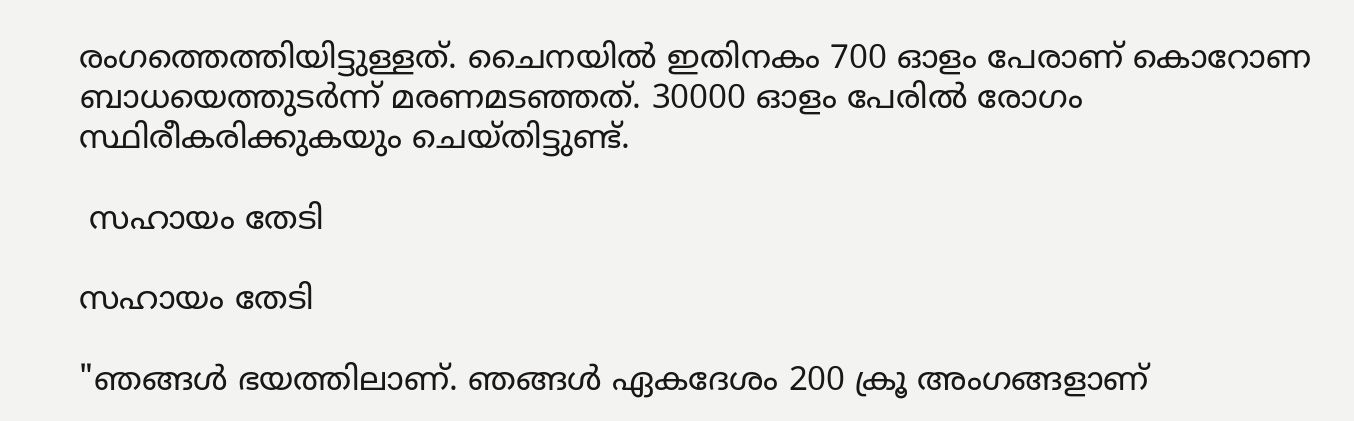രംഗത്തെത്തിയിട്ടുള്ളത്. ചൈനയില്‍ ഇതിനകം 700 ഓളം പേരാണ് കൊറോണ ബാധയെത്തുടര്‍ന്ന് മരണമടഞ്ഞത്. 30000 ഓളം പേരില്‍ രോഗം സ്ഥിരീകരിക്കുകയും ചെയ്തിട്ടുണ്ട്.

 സഹായം തേടി

സഹായം തേടി

"ഞങ്ങള്‍ ഭയത്തിലാണ്. ഞങ്ങള്‍ ഏകദേശം 200 ക്രൂ അംഗങ്ങളാണ്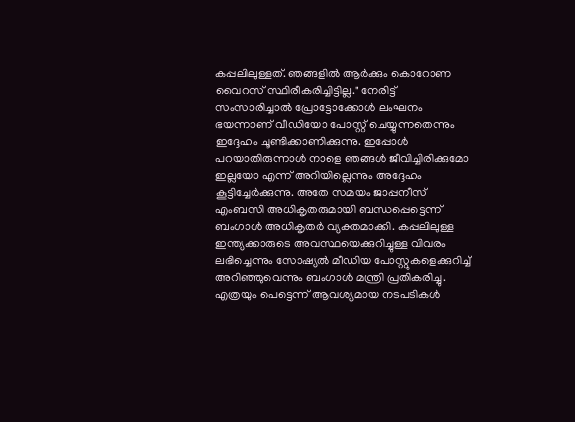കപ്പലിലുള്ളത്. ഞങ്ങളില്‍ ആര്‍ക്കും കൊറോണ വൈറസ് സ്ഥിരീകരിച്ചിട്ടില്ല." നേരിട്ട് സംസാരിച്ചാല്‍ പ്രോട്ടോക്കോള്‍ ലംഘനം ഭയന്നാണ് വീഡിയോ പോസ്റ്റ് ചെയ്യുന്നതെന്നും ഇദ്ദേഹം ചൂണ്ടിക്കാണിക്കുന്നു. ഇപ്പോള്‍ പറയാതിരുന്നാള്‍ നാളെ ഞങ്ങള്‍ ജീവിച്ചിരിക്കുമോ ഇല്ലയോ എന്ന് അറിയില്ലെന്നും അദ്ദേഹം കൂട്ടിച്ചേര്‍ക്കുന്നു. അതേ സമയം ജാപ്പനീസ് എംബസി അധികൃതരുമായി ബന്ധപ്പെട്ടെന്ന് ബംഗാള്‍ അധികൃതര്‍ വ്യക്തമാക്കി. കപ്പലിലുള്ള ഇന്ത്യക്കാരുടെ അവസ്ഥയെക്കുറിച്ചുള്ള വിവരം ലഭിച്ചെന്നും സോഷ്യല്‍ മീഡിയ പോസ്റ്റുകളെക്കുറിച്ച് അറിഞ്ഞുവെന്നും ബംഗാള്‍ മന്ത്രി പ്രതികരിച്ചു. എത്രയും പെട്ടെന്ന് ആവശ്യമായ നടപടികള്‍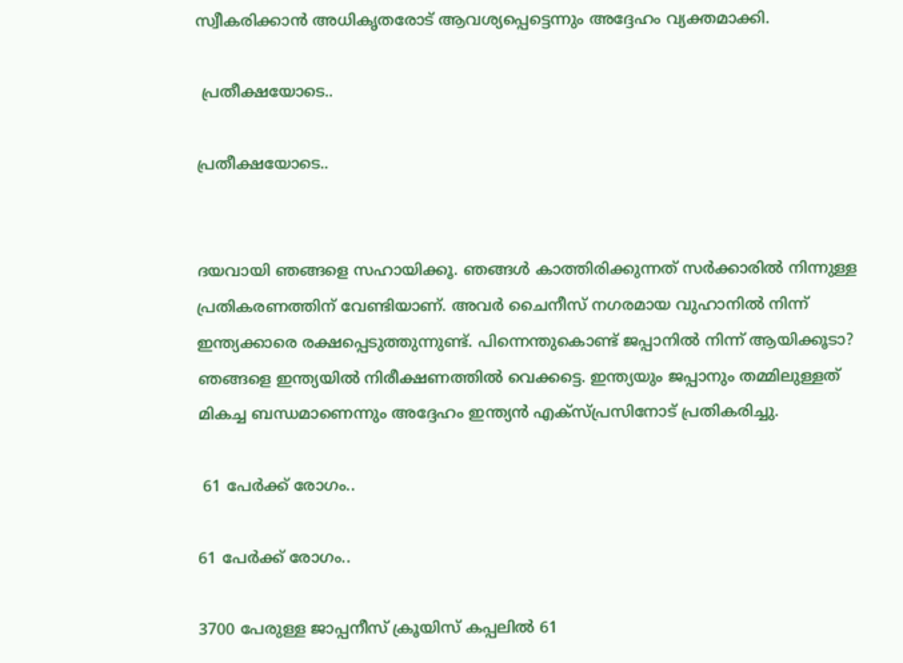സ്വീകരിക്കാന്‍ അധികൃതരോട് ആവശ്യപ്പെട്ടെന്നും അദ്ദേഹം വ്യക്തമാക്കി.

 പ്രതീക്ഷയോടെ..

പ്രതീക്ഷയോടെ..


ദയവായി ഞങ്ങളെ സഹായിക്കൂ. ഞങ്ങള്‍ കാത്തിരിക്കുന്നത് സര്‍ക്കാരില്‍ നിന്നുള്ള പ്രതികരണത്തിന് വേണ്ടിയാണ്. അവര്‍ ചൈനീസ് നഗരമായ വുഹാനില്‍ നിന്ന് ഇന്ത്യക്കാരെ രക്ഷപ്പെടുത്തുന്നുണ്ട്. പിന്നെന്തുകൊണ്ട് ജപ്പാനില്‍ നിന്ന് ആയിക്കൂടാ? ഞങ്ങളെ ഇന്ത്യയില്‍ നിരീക്ഷണത്തില്‍ വെക്കട്ടെ. ഇന്ത്യയും ജപ്പാനും തമ്മിലുള്ളത് മികച്ച ബന്ധമാണെന്നും അദ്ദേഹം ഇന്ത്യന്‍ എക്സ്പ്രസിനോട് പ്രതികരിച്ചു.

 61 പേര്‍ക്ക് രോഗം..

61 പേര്‍ക്ക് രോഗം..

3700 പേരുള്ള ജാപ്പനീസ് ക്രൂയിസ് കപ്പലില്‍ 61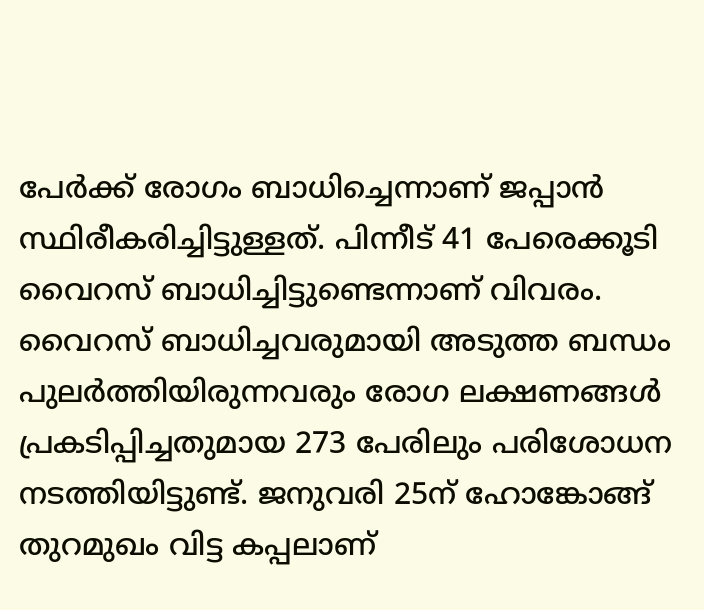പേര്‍ക്ക് രോഗം ബാധിച്ചെന്നാണ് ജപ്പാന്‍ സ്ഥിരീകരിച്ചിട്ടുള്ളത്. പിന്നീട് 41 പേരെക്കൂടി വൈറസ് ബാധിച്ചിട്ടുണ്ടെന്നാണ് വിവരം. വൈറസ് ബാധിച്ചവരുമായി അടുത്ത ബന്ധം പുലര്‍ത്തിയിരുന്നവരും രോഗ ലക്ഷണങ്ങള്‍ പ്രകടിപ്പിച്ചതുമായ 273 പേരിലും പരിശോധന നടത്തിയിട്ടുണ്ട്. ജനുവരി 25ന് ഹോങ്കോങ്ങ് തുറമുഖം വിട്ട കപ്പലാണ്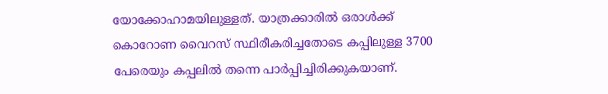യോക്കോഹാമയിലുള്ളത്. യാത്രക്കാരില്‍ ഒരാള്‍ക്ക് കൊറോണ വൈറസ് സ്ഥിരീകരിച്ചതോടെ കപ്പിലുള്ള 3700 പേരെയും കപ്പലില്‍ തന്നെ പാര്‍പ്പിച്ചിരിക്കുകയാണ്.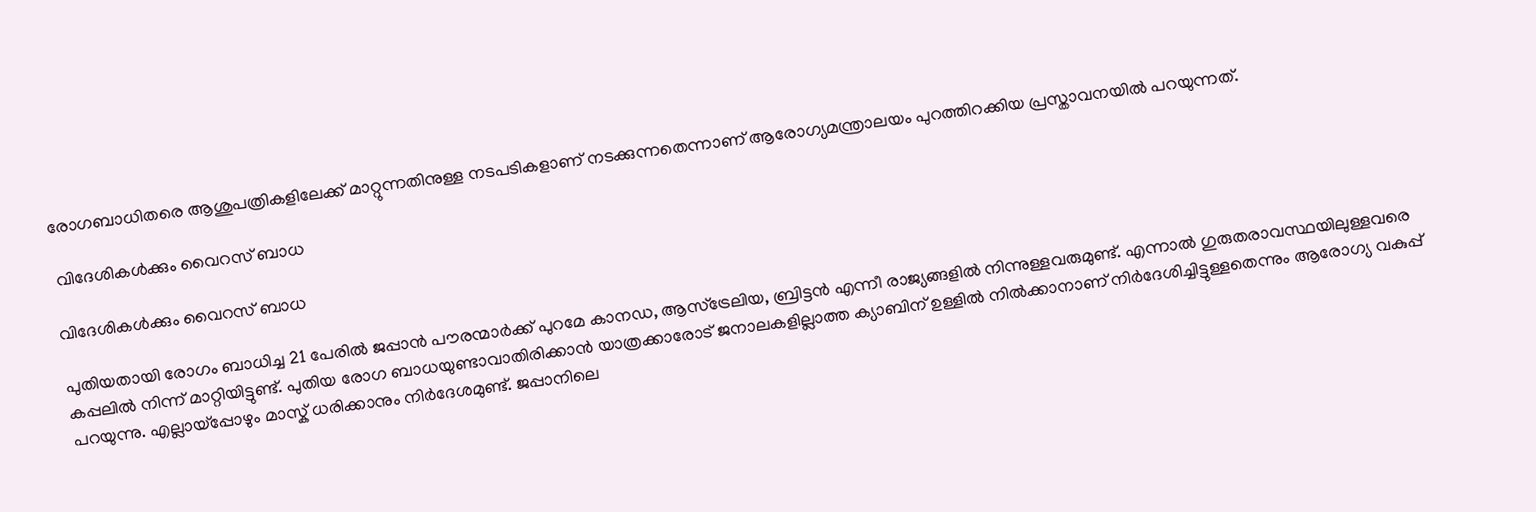രോഗബാധിതരെ ആശുപത്രികളിലേക്ക് മാറ്റുന്നതിനുള്ള നടപടികളാണ് നടക്കുന്നതെന്നാണ് ആരോഗ്യമന്ത്രാലയം പുറത്തിറക്കിയ പ്രസ്താവനയില്‍ പറയുന്നത്.

 വിദേശികള്‍ക്കും വൈറസ് ബാധ

വിദേശികള്‍ക്കും വൈറസ് ബാധ

പുതിയതായി രോഗം ബാധിച്ച 21 പേരില്‍ ജപ്പാന്‍ പൗരന്മാര്‍ക്ക് പുറമേ കാന‍ഡ, ആസ്ട്രേലിയ, ബ്രിട്ടന്‍ എന്നീ രാജ്യങ്ങളില്‍ നിന്നുള്ളവരുമുണ്ട്. എന്നാല്‍ ഗുരുതരാവസ്ഥയിലുള്ളവരെ കപ്പലില്‍ നിന്ന് മാറ്റിയിട്ടുണ്ട്. പുതിയ രോഗ ബാധയുണ്ടാവാതിരിക്കാന്‍ യാത്രക്കാരോട് ജനാലകളില്ലാത്ത ക്യാബിന് ഉള്ളില്‍ നില്‍ക്കാനാണ് നിര്‍ദേശിച്ചിട്ടുള്ളതെന്നും ആരോഗ്യ വകുപ്പ് പറയുന്നു. എല്ലായ്പ്പോഴും മാസ്ക് ധരിക്കാനും നിര്‍ദേശമുണ്ട്. ജപ്പാനിലെ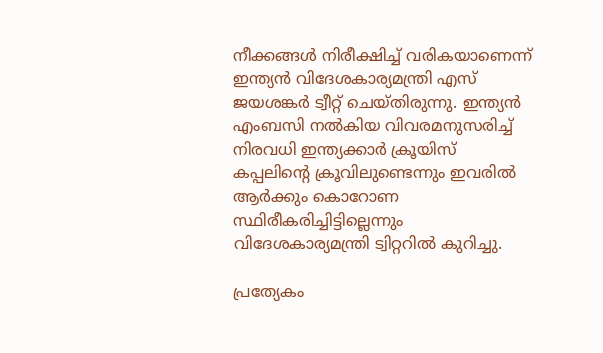നീക്കങ്ങള്‍ നിരീക്ഷിച്ച് വരികയാണെന്ന് ഇന്ത്യന്‍ വിദേശകാര്യമന്ത്രി എസ് ജയശങ്കര്‍ ട്വീറ്റ് ചെയ്തിരുന്നു. ഇന്ത്യന്‍ എംബസി നല്‍കിയ വിവരമനുസരിച്ച് നിരവധി ഇന്ത്യക്കാര്‍ ക്രൂയിസ് കപ്പലിന്റെ ക്രൂവിലുണ്ടെന്നും ഇവരില്‍ ആര്‍ക്കും കൊറോണ സ്ഥിരീകരിച്ചിട്ടില്ലെന്നും വിദേശകാര്യമന്ത്രി ട്വിറ്ററില്‍ കുറിച്ചു.

പ്രത്യേകം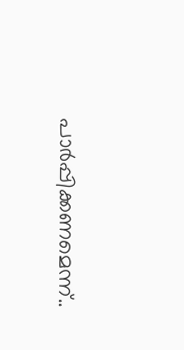പാര്‍പ്പിക്കണമെന്ന്..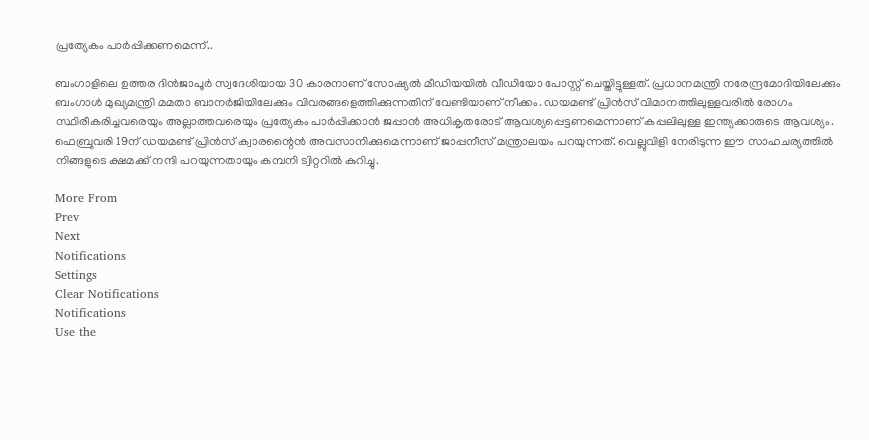പ്രത്യേകം പാര്‍പ്പിക്കണമെന്ന്..

ബംഗാളിലെ ഉത്തര ദിന്‍ജാപൂര്‍ സ്വദേശിയായ 30 കാരനാണ് സോഷ്യല്‍ മീഡിയയില്‍ വീഡിയോ പോസ്റ്റ് ചെയ്തിട്ടുള്ളത്. പ്രധാനമന്ത്രി നരേന്ദ്രമോദിയിലേക്കും ബംഗാള്‍ മുഖ്യമന്ത്രി മമതാ ബാനര്‍ജിയിലേക്കും വിവരങ്ങളെത്തിക്കുന്നതിന് വേണ്ടിയാണ് നീക്കം. ഡയമണ്ട് പ്രിന്‍സ് വിമാനത്തിലുള്ളവരില്‍ രോഗം സ്ഥിരീകരിച്ചവരെയും അല്ലാത്തവരെയും പ്രത്യേകം പാര്‍പ്പിക്കാന്‍ ജപ്പാന്‍ അധികൃതരോട് ആവശ്യപ്പെട്ടണമെന്നാണ് കപ്പലിലുള്ള ഇന്ത്യക്കാരുടെ ആവശ്യം. ഫെബ്രുവരി 19ന് ഡയമണ്ട് പ്രിന്‍സ് ക്വാരന്റൈന്‍ അവസാനിക്കുമെന്നാണ് ജാപ്പനീസ് മന്ത്രാലയം പറയുന്നത്. വെല്ലുവിളി നേരിടുന്ന ഈ സാഹചര്യത്തില്‍ നിങ്ങളുടെ ക്ഷമക്ക് നന്ദി പറയുന്നതായും കമ്പനി ട്വിറ്ററില്‍ കുറിച്ചു.

More From
Prev
Next
Notifications
Settings
Clear Notifications
Notifications
Use the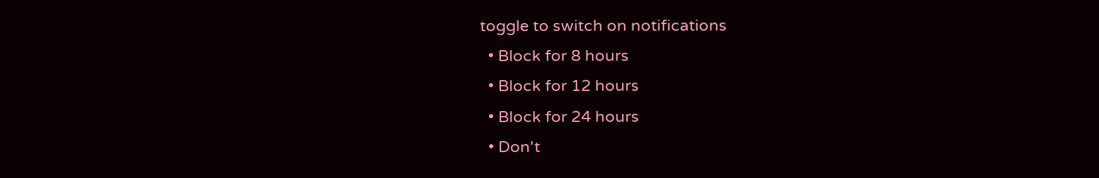toggle to switch on notifications
  • Block for 8 hours
  • Block for 12 hours
  • Block for 24 hours
  • Don't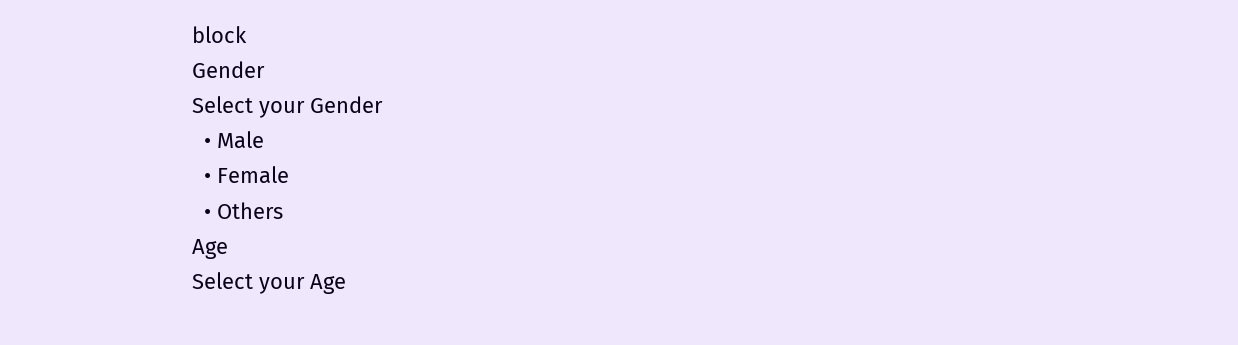block
Gender
Select your Gender
  • Male
  • Female
  • Others
Age
Select your Age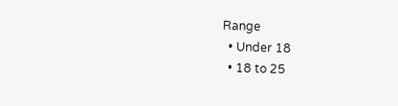Range
  • Under 18
  • 18 to 25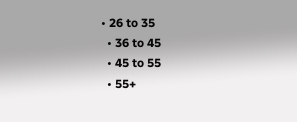• 26 to 35
  • 36 to 45
  • 45 to 55
  • 55+